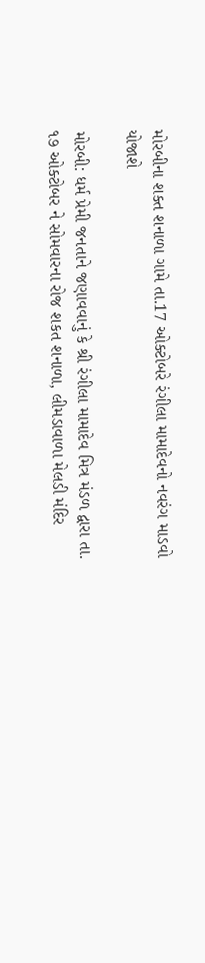મોરબીના શક્ત શનાળા ગામે તા.17 ઓક્ટોબરે રંગીલા મામાદેવનો નવરંગ માડવો યોજાશે

મોરબી: ધર્મ પ્રેમી જનતાને જણાવવાનું કે શ્રી રંગીલા મામાદેવ મિત્ર મંડળ દ્વારા તા. ૧૭ ઓક્ટોબર ને સોમવારના રોજ શકત શનાળા, લીમડાવાળા મેલડી મંદિર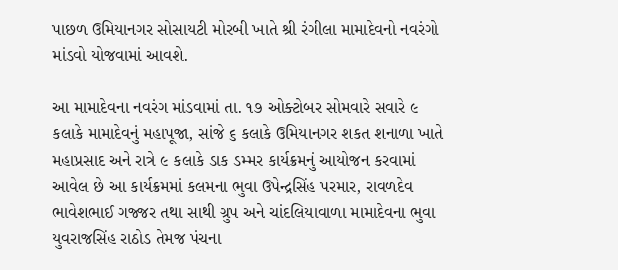પાછળ ઉમિયાનગર સોસાયટી મોરબી ખાતે શ્રી રંગીલા મામાદેવનો નવરંગો માંડવો યોજવામાં આવશે.

આ મામાદેવના નવરંગ માંડવામાં તા. ૧૭ ઓક્ટોબર સોમવારે સવારે ૯ કલાકે મામાદેવનું મહાપૂજા, સાંજે ૬ કલાકે ઉમિયાનગર શકત શનાળા ખાતે મહાપ્રસાદ અને રાત્રે ૯ કલાકે ડાક ડમ્મર કાર્યક્રમનું આયોજન કરવામાં આવેલ છે આ કાર્યક્રમમાં કલમના ભુવા ઉપેન્દ્રસિંહ પરમાર, રાવળદેવ ભાવેશભાઈ ગજ્જર તથા સાથી ગ્રુપ અને ચાંદલિયાવાળા મામાદેવના ભુવા યુવરાજસિંહ રાઠોડ તેમજ પંચના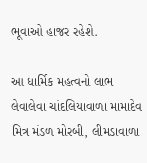ભૂવાઓ હાજર રહેશે.

આ ધાર્મિક મહત્વનો લાભ લેવાલેવા ચાંદલિયાવાળા મામાદેવ મિત્ર મંડળ મોરબી, લીમડાવાળા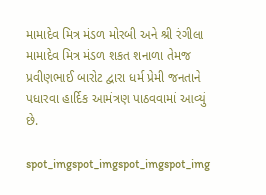મામાદેવ મિત્ર મંડળ મોરબી અને શ્રી રંગીલા મામાદેવ મિત્ર મંડળ શકત શનાળા તેમજ પ્રવીણભાઈ બારોટ દ્વારા ધર્મ પ્રેમી જનતાને પધારવા હાર્દિક આમંત્રણ પાઠવવામાં આવ્યું છે.

spot_imgspot_imgspot_imgspot_img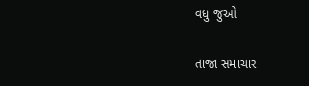વધુ જુઓ

તાજા સમાચાર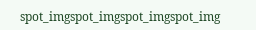spot_imgspot_imgspot_imgspot_img